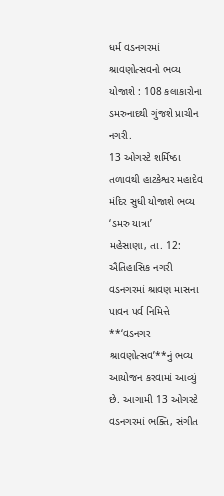ધર્મ વડનગરમાં શ્રાવણોત્સવનો ભવ્ય યોજાશે : 108 કલાકારોના ડમરુનાદથી ગુંજશે પ્રાચીન નગરી.
13 ઓગસ્ટે શર્મિષ્ઠા તળાવથી હાટકેશ્વર મહાદેવ મંદિર સુધી યોજાશે ભવ્ય ‘ડમરુ યાત્રા’
મહેસાણા, તા. 12: ઐતિહાસિક નગરી વડનગરમાં શ્રાવણ માસના પાવન પર્વ નિમિત્તે **‘વડનગર શ્રાવણોત્સવ’**નું ભવ્ય આયોજન કરવામાં આવ્યું છે. આગામી 13 ઓગસ્ટે વડનગરમાં ભક્તિ, સંગીત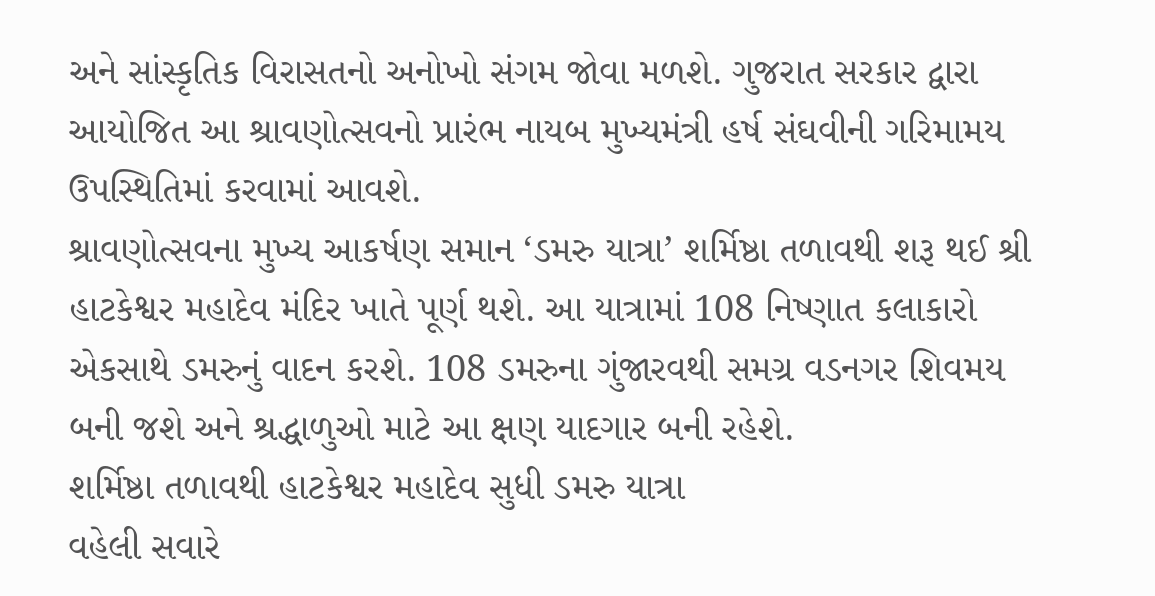અને સાંસ્કૃતિક વિરાસતનો અનોખો સંગમ જોવા મળશે. ગુજરાત સરકાર દ્વારા આયોજિત આ શ્રાવણોત્સવનો પ્રારંભ નાયબ મુખ્યમંત્રી હર્ષ સંઘવીની ગરિમામય ઉપસ્થિતિમાં કરવામાં આવશે.
શ્રાવણોત્સવના મુખ્ય આકર્ષણ સમાન ‘ડમરુ યાત્રા’ શર્મિષ્ઠા તળાવથી શરૂ થઈ શ્રી હાટકેશ્વર મહાદેવ મંદિર ખાતે પૂર્ણ થશે. આ યાત્રામાં 108 નિષ્ણાત કલાકારો એકસાથે ડમરુનું વાદન કરશે. 108 ડમરુના ગુંજારવથી સમગ્ર વડનગર શિવમય બની જશે અને શ્રદ્ધાળુઓ માટે આ ક્ષણ યાદગાર બની રહેશે.
શર્મિષ્ઠા તળાવથી હાટકેશ્વર મહાદેવ સુધી ડમરુ યાત્રા
વહેલી સવારે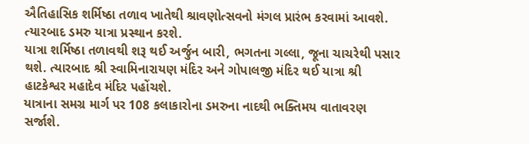ઐતિહાસિક શર્મિષ્ઠા તળાવ ખાતેથી શ્રાવણોત્સવનો મંગલ પ્રારંભ કરવામાં આવશે. ત્યારબાદ ડમરુ યાત્રા પ્રસ્થાન કરશે.
યાત્રા શર્મિષ્ઠા તળાવથી શરૂ થઈ અર્જુન બારી, ભગતના ગલ્લા, જૂના ચાચરેથી પસાર થશે. ત્યારબાદ શ્રી સ્વામિનારાયણ મંદિર અને ગોપાલજી મંદિર થઈ યાત્રા શ્રી હાટકેશ્વર મહાદેવ મંદિર પહોંચશે.
યાત્રાના સમગ્ર માર્ગ પર 108 કલાકારોના ડમરુના નાદથી ભક્તિમય વાતાવરણ સર્જાશે.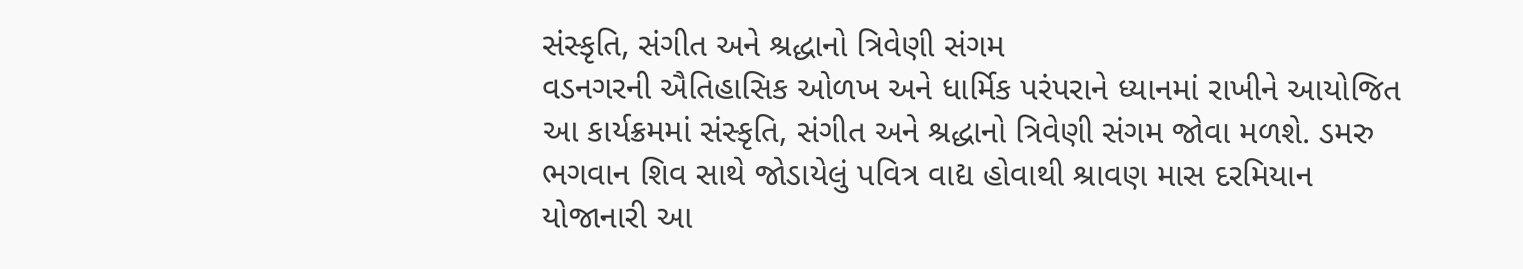સંસ્કૃતિ, સંગીત અને શ્રદ્ધાનો ત્રિવેણી સંગમ
વડનગરની ઐતિહાસિક ઓળખ અને ધાર્મિક પરંપરાને ધ્યાનમાં રાખીને આયોજિત આ કાર્યક્રમમાં સંસ્કૃતિ, સંગીત અને શ્રદ્ધાનો ત્રિવેણી સંગમ જોવા મળશે. ડમરુ ભગવાન શિવ સાથે જોડાયેલું પવિત્ર વાદ્ય હોવાથી શ્રાવણ માસ દરમિયાન યોજાનારી આ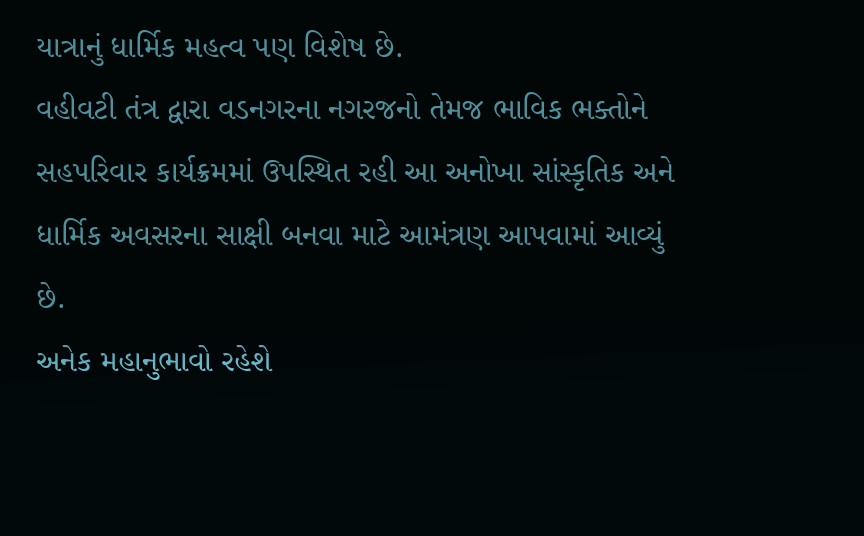યાત્રાનું ધાર્મિક મહત્વ પણ વિશેષ છે.
વહીવટી તંત્ર દ્વારા વડનગરના નગરજનો તેમજ ભાવિક ભક્તોને સહપરિવાર કાર્યક્રમમાં ઉપસ્થિત રહી આ અનોખા સાંસ્કૃતિક અને ધાર્મિક અવસરના સાક્ષી બનવા માટે આમંત્રણ આપવામાં આવ્યું છે.
અનેક મહાનુભાવો રહેશે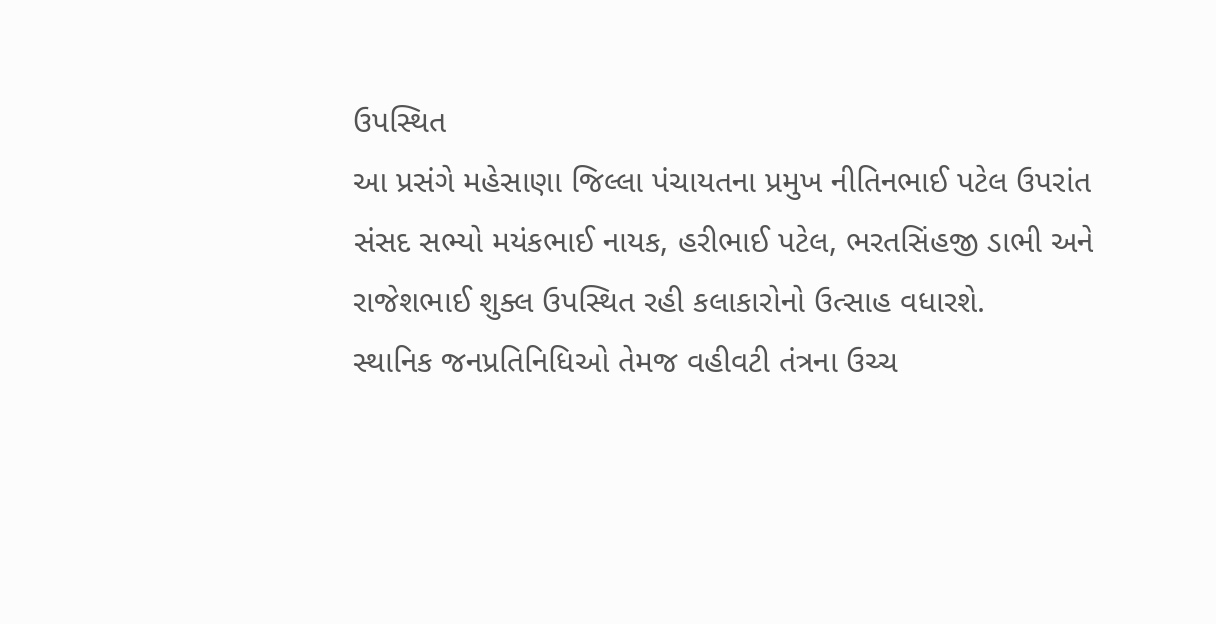ઉપસ્થિત
આ પ્રસંગે મહેસાણા જિલ્લા પંચાયતના પ્રમુખ નીતિનભાઈ પટેલ ઉપરાંત સંસદ સભ્યો મયંકભાઈ નાયક, હરીભાઈ પટેલ, ભરતસિંહજી ડાભી અને રાજેશભાઈ શુક્લ ઉપસ્થિત રહી કલાકારોનો ઉત્સાહ વધારશે.
સ્થાનિક જનપ્રતિનિધિઓ તેમજ વહીવટી તંત્રના ઉચ્ચ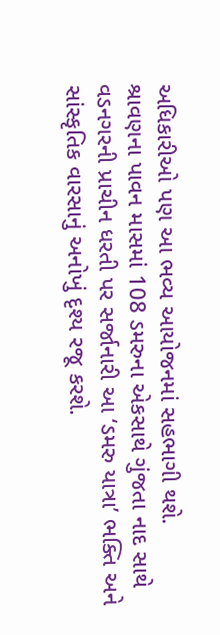અધિકારીઓ પણ આ ભવ્ય આયોજનમાં સહભાગી થશે.
શ્રાવણના પાવન માસમાં 108 ડમરુના એકસાથે ગુંજતા નાદ સાથે વડનગરની પ્રાચીન ધરતી પર સર્જાનારી આ ‘ડમરુ યાત્રા’ ભક્તિ અને સાંસ્કૃતિક વારસાનું અનોખું દૃશ્ય રજૂ કરશે.